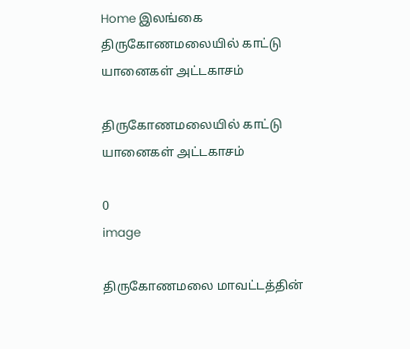Home இலங்கை திருகோணமலையில் காட்டு யானைகள் அட்டகாசம்

திருகோணமலையில் காட்டு யானைகள் அட்டகாசம்

0
image

திருகோணமலை மாவட்டத்தின்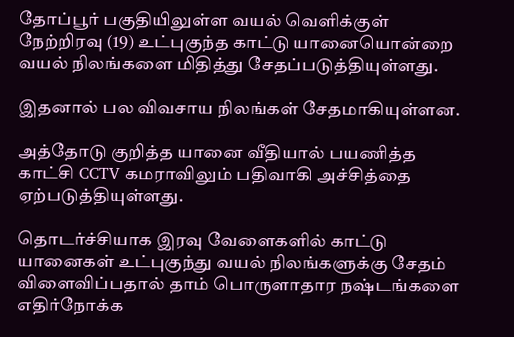தோப்பூர் பகுதியிலுள்ள வயல் வெளிக்குள் நேற்றிரவு (19) உட்புகுந்த காட்டு யானையொன்றை வயல் நிலங்களை மிதித்து சேதப்படுத்தியுள்ளது.

இதனால் பல விவசாய நிலங்கள் சேதமாகியுள்ளன.

அத்தோடு குறித்த யானை வீதியால் பயணித்த காட்சி CCTV கமராவிலும் பதிவாகி அச்சித்தை ஏற்படுத்தியுள்ளது.

தொடர்ச்சியாக இரவு வேளைகளில் காட்டு யானைகள் உட்புகுந்து வயல் நிலங்களுக்கு சேதம் விளைவிப்பதால் தாம் பொருளாதார நஷ்டங்களை எதிர்நோக்க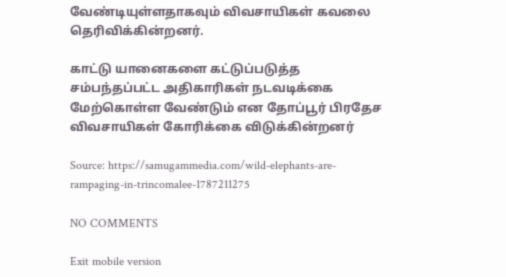வேண்டியுள்ளதாகவும் விவசாயிகள் கவலை தெரிவிக்கின்றனர்.

காட்டு யானைகளை கட்டுப்படுத்த சம்பந்தப்பட்ட அதிகாரிகள் நடவடிக்கை மேற்கொள்ள வேண்டும் என தோப்பூர் பிரதேச விவசாயிகள் கோரிக்கை விடுக்கின்றனர்

Source: https://samugammedia.com/wild-elephants-are-rampaging-in-trincomalee-1787211275

NO COMMENTS

Exit mobile version